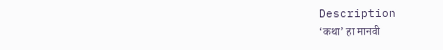Description
‘कथा’ हा मानवी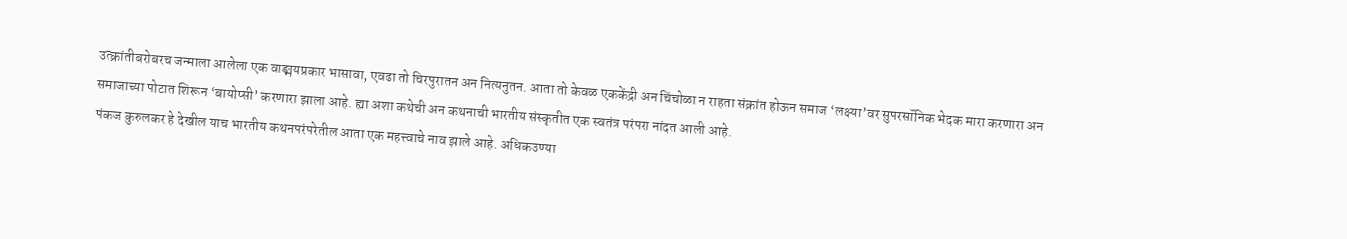उत्क्रांतीबरोबरच जन्माला आलेला एक वाङ्मयप्रकार भासावा, एवढा तो चिरपुरातन अन नित्यनुतन. आता तो केवळ एककेंद्री अन चिंचोळा न राहता संक्रांत होऊन समाज ‘लक्ष्या’वर सुपरसॉनिक भेदक मारा करणारा अन समाजाच्या पोटात शिरून ‘बायोप्सी’ करणारा झाला आहे. ह्या अशा कथेची अन कथनाची भारतीय संस्कृतीत एक स्वतंत्र परंपरा नांदत आली आहे.
पंकज कुरुलकर हे देखील याच भारतीय कथनपरंपरेतील आता एक महत्त्वाचे नाव झाले आहे. अधिकउण्या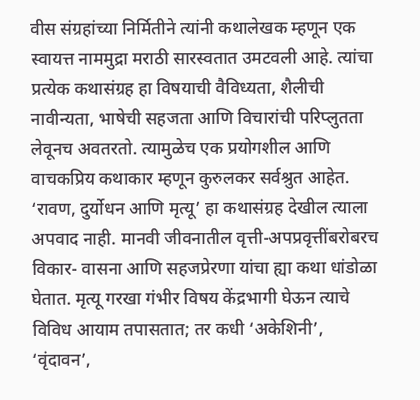वीस संग्रहांच्या निर्मितीने त्यांनी कथालेखक म्हणून एक स्वायत्त नाममुद्रा मराठी सारस्वतात उमटवली आहे. त्यांचा प्रत्येक कथासंग्रह हा विषयाची वैविध्यता, शैलीची नावीन्यता, भाषेची सहजता आणि विचारांची परिप्लुतता लेवूनच अवतरतो. त्यामुळेच एक प्रयोगशील आणि वाचकप्रिय कथाकार म्हणून कुरुलकर सर्वश्रुत आहेत.
‘रावण, दुर्योधन आणि मृत्यू’ हा कथासंग्रह देखील त्याला अपवाद नाही. मानवी जीवनातील वृत्ती-अपप्रवृत्तींबरोबरच विकार- वासना आणि सहजप्रेरणा यांचा ह्या कथा धांडोळा घेतात. मृत्यू गरखा गंभीर विषय केंद्रभागी घेऊन त्याचे विविध आयाम तपासतात; तर कधी ‘अकेशिनी’, ‘वृंदावन’,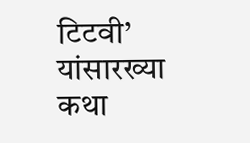टिटवी’ यांसारख्या कथा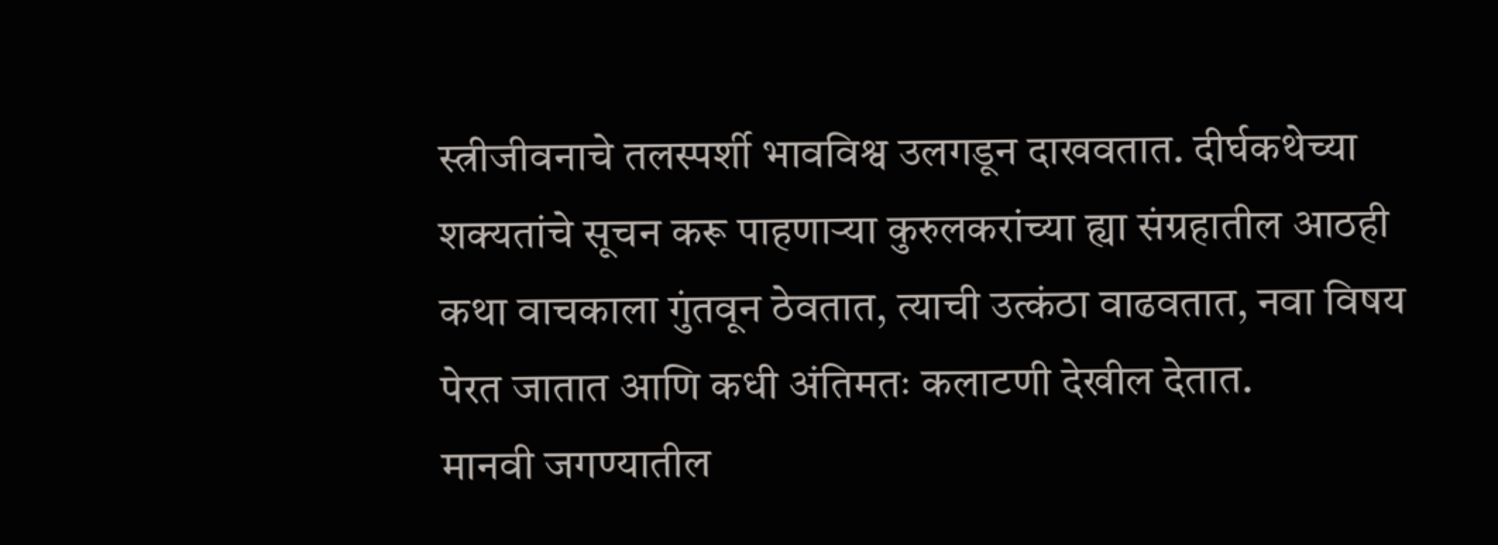स्त्रीजीवनाचे तलस्पर्शी भावविश्व उलगडून दाखवतात. दीर्घकथेच्या शक्यतांचे सूचन करू पाहणाऱ्या कुरुलकरांच्या ह्या संग्रहातील आठही कथा वाचकाला गुंतवून ठेवतात, त्याची उत्कंठा वाढवतात, नवा विषय पेरत जातात आणि कधी अंतिमतः कलाटणी देखील देतात.
मानवी जगण्यातील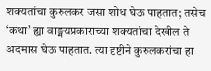शक्यतांचा कुरुलकर जसा शोध घेऊ पाहतात; तसेच ‘कथा’ ह्या वाङ्मयप्रकाराच्या शक्यतांचा देखील ते अदमास घेऊ पाहतात. त्या दृष्टीने कुरुलकरांचा हा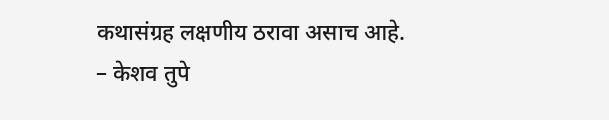कथासंग्रह लक्षणीय ठरावा असाच आहे.
– केशव तुपे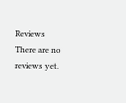Reviews
There are no reviews yet.